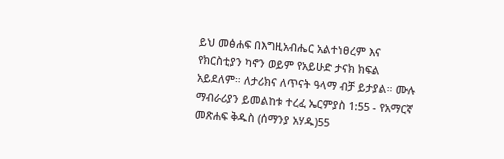ይህ መፅሐፍ በእግዚአብሔር አልተነፀረም እና የክርስቲያን ካኖን ወይም የአይሁድ ታናክ ክፍል አይደለም። ለታሪክና ለጥናት ዓላማ ብቻ ይታያል። ሙሉ ማብራሪያን ይመልከቱ ተረፈ ኤርምያስ 1:55 - የአማርኛ መጽሐፍ ቅዱስ (ሰማንያ አሃዱ)55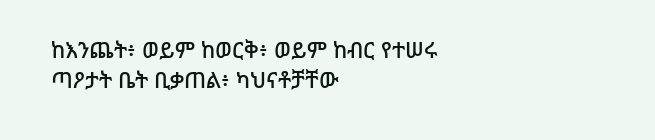ከእንጨት፥ ወይም ከወርቅ፥ ወይም ከብር የተሠሩ ጣዖታት ቤት ቢቃጠል፥ ካህናቶቻቸው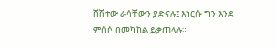ሸሽተው ራሳቸውን ያድናሉ፤ እነርሱ ግን እንደ ምሰሶ በመካከል ይቃጠላሉ።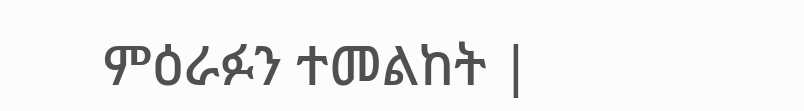ምዕራፉን ተመልከት |